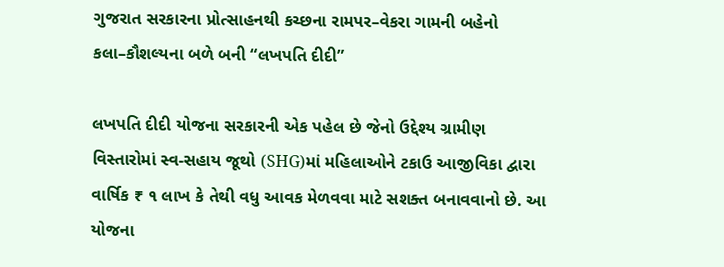ગુજરાત સરકારના પ્રોત્સાહનથી કચ્છના રામપર–વેકરા ગામની બહેનો કલા–કૌશલ્યના બળે બની “લખપતિ દીદી”

લખપતિ દીદી યોજના સરકારની એક પહેલ છે જેનો ઉદ્દેશ્ય ગ્રામીણ વિસ્તારોમાં સ્વ-સહાય જૂથો (SHG)માં મહિલાઓને ટકાઉ આજીવિકા દ્વારા વાર્ષિક ₹ ૧ લાખ કે તેથી વધુ આવક મેળવવા માટે સશક્ત બનાવવાનો છે. આ યોજના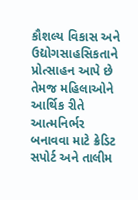કૌશલ્ય વિકાસ અને ઉદ્યોગસાહસિકતાને પ્રોત્સાહન આપે છે તેમજ મહિલાઓને આર્થિક રીતે આત્મનિર્ભર બનાવવા માટે ક્રેડિટ સપોર્ટ અને તાલીમ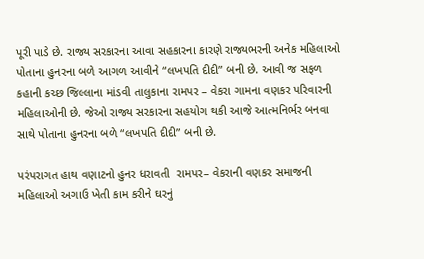પૂરી પાડે છે. રાજ્ય સરકારના આવા સહકારના કારણે રાજ્યભરની અનેક મહિલાઓ પોતાના હુનરના બળે આગળ આવીને “લખપતિ દીદી” બની છે. આવી જ સફળ કહાની કચ્છ જિલ્લાના માંડવી તાલુકાના રામપર – વેકરા ગામના વણકર પરિવારની મહિલાઓની છે. જેઓ રાજ્ય સરકારના સહયોગ થકી આજે આત્મનિર્ભર બનવા સાથે પોતાના હુનરના બળે “લખપતિ દીદી” બની છે.

પરંપરાગત હાથ વણાટનો હુનર ધરાવતી  રામપર– વેકરાની વણકર સમાજની મહિલાઓ અગાઉ ખેતી કામ કરીને ઘરનું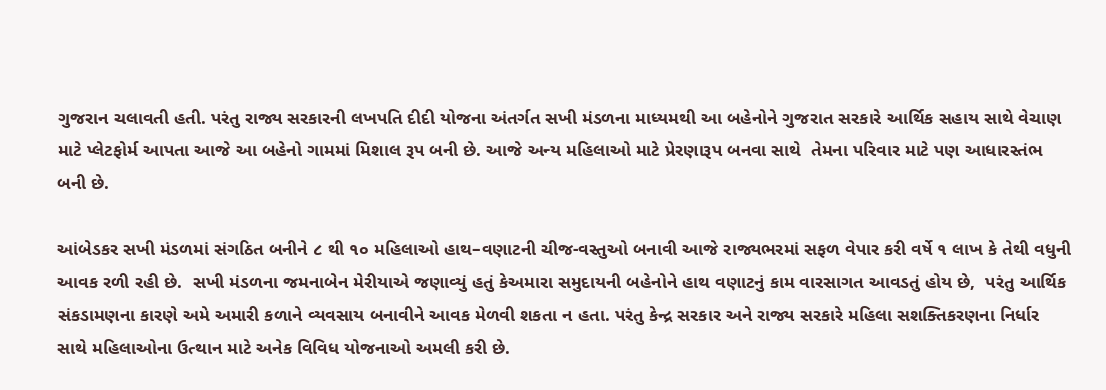ગુજરાન ચલાવતી હતી. પરંતુ રાજ્ય સરકારની લખપતિ દીદી યોજના અંતર્ગત સખી મંડળના માધ્યમથી આ બહેનોને ગુજરાત સરકારે આર્થિક સહાય સાથે વેચાણ માટે પ્લેટફોર્મ આપતા આજે આ બહેનો ગામમાં મિશાલ રૂપ બની છે. આજે અન્ય મહિલાઓ માટે પ્રેરણારૂપ બનવા સાથે  તેમના પરિવાર માટે પણ આધારસ્તંભ બની છે.

આંબેડકર સખી મંડળમાં સંગઠિત બનીને ૮ થી ૧૦ મહિલાઓ હાથ–વણાટની ચીજ-વસ્તુઓ બનાવી આજે રાજ્યભરમાં સફળ વેપાર કરી વર્ષે ૧ લાખ કે તેથી વધુની આવક રળી રહી છે.  સખી મંડળના જમનાબેન મેરીયાએ જણાવ્યું હતું કેઅમારા સમુદાયની બહેનોને હાથ વણાટનું કામ વારસાગત આવડતું હોય છે,  પરંતુ આર્થિક સંકડામણના કારણે અમે અમારી કળાને વ્યવસાય બનાવીને આવક મેળવી શકતા ન હતા. પરંતુ કેન્દ્ર સરકાર અને રાજ્ય સરકારે મહિલા સશક્તિકરણના નિર્ધાર સાથે મહિલાઓના ઉત્થાન માટે અનેક વિવિધ યોજનાઓ અમલી કરી છે.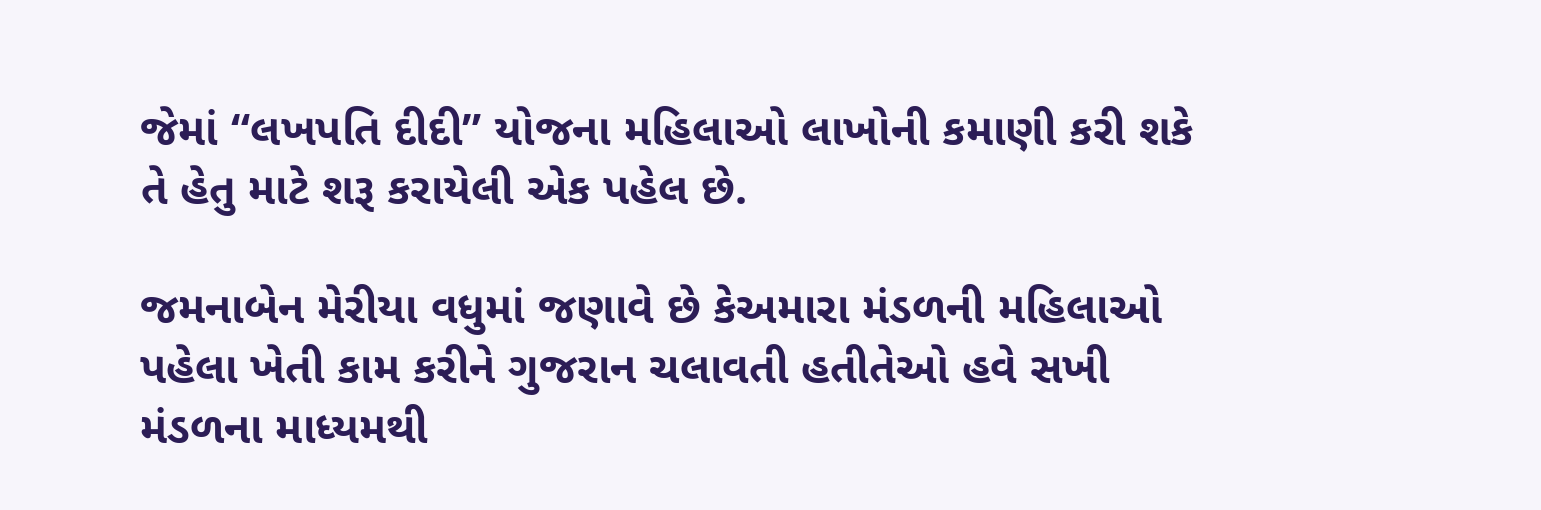જેમાં “લખપતિ દીદી” યોજના મહિલાઓ લાખોની કમાણી કરી શકે તે હેતુ માટે શરૂ કરાયેલી એક પહેલ છે.

જમનાબેન મેરીયા વધુમાં જણાવે છે કેઅમારા મંડળની મહિલાઓ પહેલા ખેતી કામ કરીને ગુજરાન ચલાવતી હતીતેઓ હવે સખી મંડળના માધ્યમથી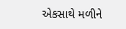એકસાથે મળીને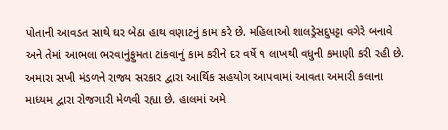પોતાની આવડત સાથે ઘર બેઠા હાથ વણાટનું કામ કરે છે. મહિલાઓ શાલડ્રેસદુપટ્ટા વગેરે બનાવે અને તેમાં આભલા ભરવાનુંફુમતા ટાંકવાનું કામ કરીને દર વર્ષે ૧ લાખથી વધુની કમાણી કરી રહી છે. અમારા સખી મંડળને રાજ્ય સરકાર દ્વારા આર્થિક સહયોગ આપવામાં આવતા અમારી કલાના માધ્યમ દ્વારા રોજગારી મેળવી રહ્યા છે. હાલમાં અમે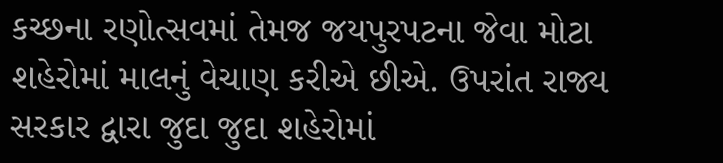કચ્છના રણોત્સવમાં તેમજ જયપુરપટના જેવા મોટા શહેરોમાં માલનું વેચાણ કરીએ છીએ. ઉપરાંત રાજ્ય સરકાર દ્વારા જુદા જુદા શહેરોમાં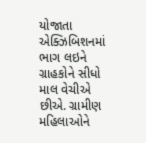યોજાતા એક્ઝિબિશનમાં ભાગ લઇને ગ્રાહકોને સીધો માલ વેચીએ છીએ. ગ્રામીણ મહિલાઓને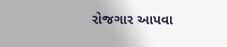રોજગાર આપવા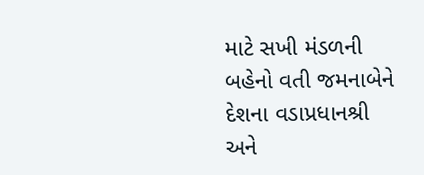માટે સખી મંડળની બહેનો વતી જમનાબેને દેશના વડાપ્રધાનશ્રી અને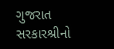ગુજરાત સરકારશ્રીનો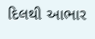દિલથી આભાર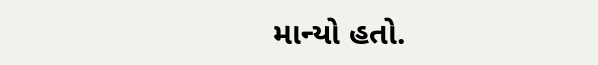માન્યો હતો.